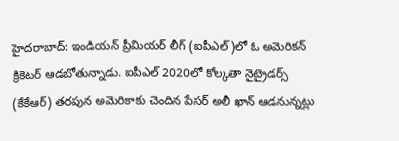హైదరాబాద్: ఇండియన్ ప్రీమియర్ లీగ్ (ఐపీఎల్)లో ఓ అమెరికన్ క్రికెటర్ ఆడబోతున్నాడు. ఐపీఎల్ 2020లో కోల్కతా నైట్రైడర్స్ (కేకేఆర్) తరపున అమెరికాకు చెందిన పేసర్ అలీ ఖాన్ ఆడనున్నట్లు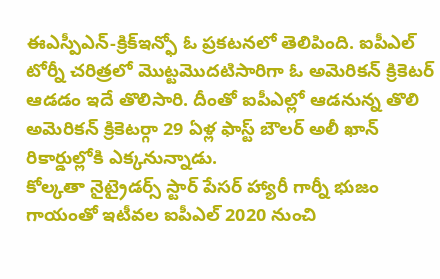ఈఎస్పీఎన్-క్రిక్ఇన్ఫో ఓ ప్రకటనలో తెలిపింది. ఐపీఎల్ టోర్నీ చరిత్రలో మొట్టమొదటిసారిగా ఓ అమెరికన్ క్రికెటర్ ఆడడం ఇదే తొలిసారి. దీంతో ఐపీఎల్లో ఆడనున్న తొలి అమెరికన్ క్రికెటర్గా 29 ఏళ్ల ఫాస్ట్ బౌలర్ అలీ ఖాన్ రికార్డుల్లోకి ఎక్కనున్నాడు.
కోల్కతా నైట్రైడర్స్ స్టార్ పేసర్ హ్యారీ గార్నీ భుజం గాయంతో ఇటీవల ఐపీఎల్ 2020 నుంచి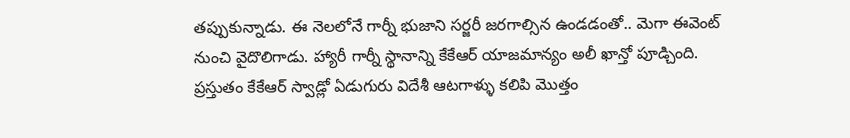తప్పుకున్నాడు. ఈ నెలలోనే గార్నీ భుజాని సర్జరీ జరగాల్సిన ఉండడంతో.. మెగా ఈవెంట్ నుంచి వైదొలిగాడు. హ్యారీ గార్నీ స్థానాన్ని కేకేఆర్ యాజమాన్యం అలీ ఖాన్తో పూడ్చింది. ప్రస్తుతం కేకేఆర్ స్వాడ్లో ఏడుగురు విదేశీ ఆటగాళ్ళు కలిపి మెుత్తం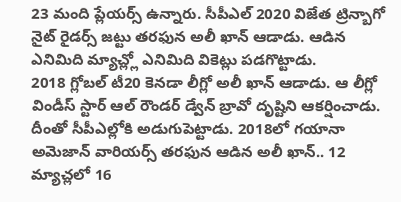23 మంది ప్లేయర్స్ ఉన్నారు. సీపీఎల్ 2020 విజేత ట్రిన్బాగో నైట్ రైడర్స్ జట్టు తరఫున అలీ ఖాన్ ఆడాడు. ఆడిన ఎనిమిది మ్యాచ్ల్లో ఎనిమిది వికెట్లు పడగొట్టాడు.
2018 గ్లోబల్ టీ20 కెనడా లీగ్లో అలీ ఖాన్ ఆడాడు. ఆ లీగ్లో విండీస్ స్టార్ ఆల్ రౌండర్ డ్వేన్ బ్రావో దృష్టిని ఆకర్షించాడు. దీంతో సీపీఎల్లోకి అడుగుపెట్టాడు. 2018లో గయానా అమెజాన్ వారియర్స్ తరఫున ఆడిన అలీ ఖాన్.. 12 మ్యాచ్లలో 16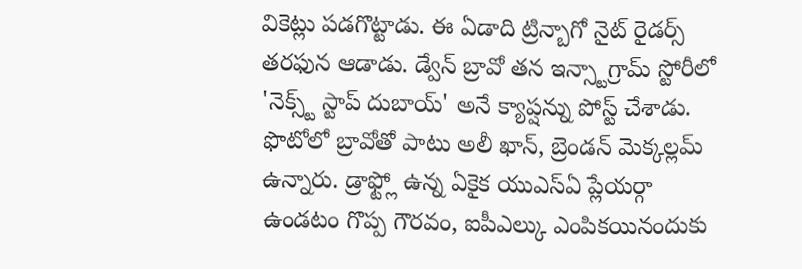వికెట్లు పడగొట్టాడు. ఈ ఏడాది ట్రిన్బాగో నైట్ రైడర్స్ తరఫున ఆడాడు. డ్వేన్ బ్రావో తన ఇన్స్టాగ్రామ్ స్టోరీలో 'నెక్స్ట్ స్టాప్ దుబాయ్' అనే క్యాప్షన్ను పోస్ట్ చేశాడు. ఫొటోలో బ్రావోతో పాటు అలీ ఖాన్, బ్రెండన్ మెక్కల్లమ్ ఉన్నారు. డ్రాఫ్ట్లో ఉన్న ఏకైక యుఎస్ఏ ప్లేయర్గా ఉండటం గొప్ప గౌరవం, ఐపీఎల్కు ఎంపికయినందుకు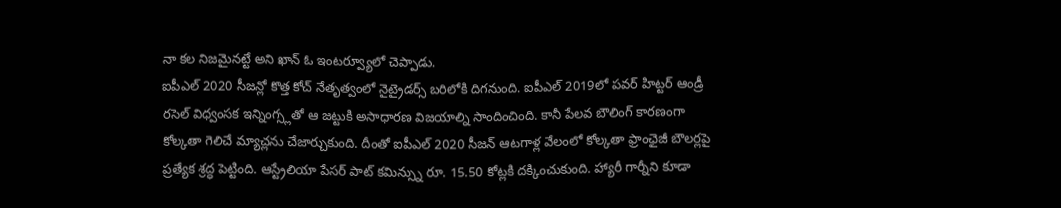నా కల నిజమైనట్టే అని ఖాన్ ఓ ఇంటర్వ్యూలో చెప్పాడు.
ఐపీఎల్ 2020 సీజన్లో కొత్త కోచ్ నేతృత్వంలో నైట్రైడర్స్ బరిలోకి దిగనుంది. ఐపీఎల్ 2019లో పవర్ హిట్టర్ ఆండ్రీ రసెల్ విధ్వంసక ఇన్నింగ్స్లతో ఆ జట్టుకి అసాధారణ విజయాల్ని సాందించింది. కానీ పేలవ బౌలింగ్ కారణంగా కోల్కతా గెలిచే మ్యాచ్లను చేజార్చుకుంది. దీంతో ఐపీఎల్ 2020 సీజన్ ఆటగాళ్ల వేలంలో కోల్కతా ఫ్రాంఛైజీ బౌలర్లపై ప్రత్యేక శ్రద్ధ పెట్టింది. ఆస్ట్రేలియా పేసర్ పాట్ కమిన్స్ను రూ. 15.50 కోట్లకి దక్కించుకుంది. హ్యారీ గార్నీని కూడా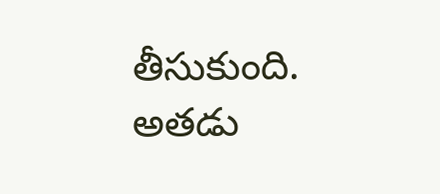తీసుకుంది. అతడు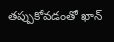తప్పుకోవడంతో ఖాన్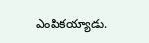ఎంపికయ్యాడు.